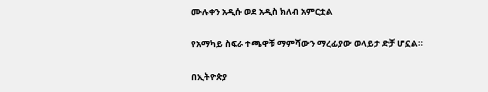ሙሉቀን አዲሱ ወደ አዲስ ክለብ አምርቷል

የአማካይ ስፍራ ተጫዋቹ ማምሻውን ማረፊያው ወላይታ ድቻ ሆኗል።

በኢትዮጵያ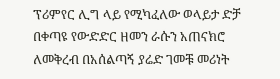ፕሪምየር ሊግ ላይ የሚካፈለው ወላይታ ድቻ በቀጣዩ የውድድር ዘመን ራሱን አጠናክሮ ለመቅረብ በአሰልጣኝ ያሬድ ገመቹ መሪነት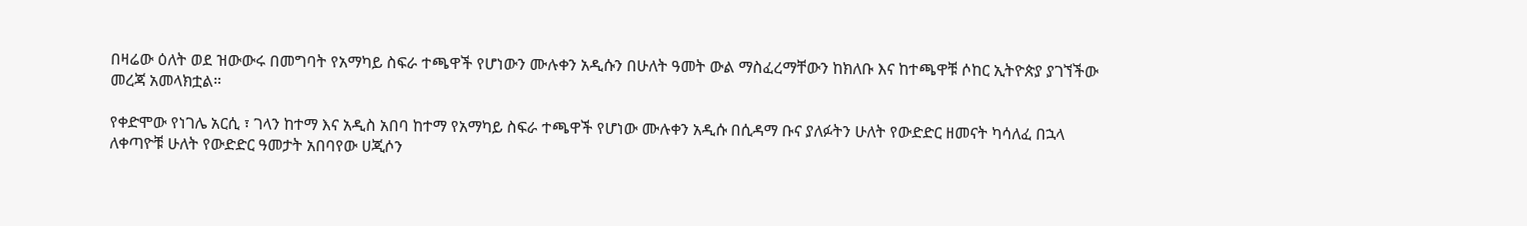በዛሬው ዕለት ወደ ዝውውሩ በመግባት የአማካይ ስፍራ ተጫዋች የሆነውን ሙሉቀን አዲሱን በሁለት ዓመት ውል ማስፈረማቸውን ከክለቡ እና ከተጫዋቹ ሶከር ኢትዮጵያ ያገኘችው መረጃ አመላክቷል።

የቀድሞው የነገሌ አርሲ ፣ ገላን ከተማ እና አዲስ አበባ ከተማ የአማካይ ስፍራ ተጫዋች የሆነው ሙሉቀን አዲሱ በሲዳማ ቡና ያለፉትን ሁለት የውድድር ዘመናት ካሳለፈ በኋላ ለቀጣዮቹ ሁለት የውድድር ዓመታት አበባየው ሀጂሶን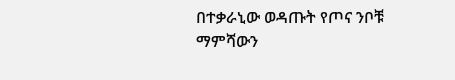በተቃራኒው ወዳጡት የጦና ንቦቹ ማምሻውን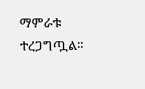ማምራቱ ተረጋግጧል።